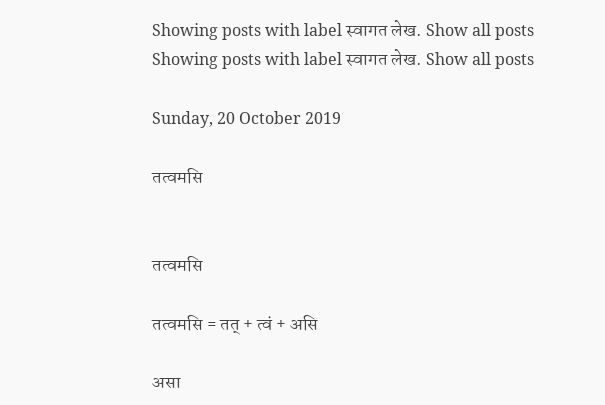Showing posts with label स्वागत लेख. Show all posts
Showing posts with label स्वागत लेख. Show all posts

Sunday, 20 October 2019

तत्वमसि


तत्वमसि

तत्वमसि = तत् + त्वं + असि

असा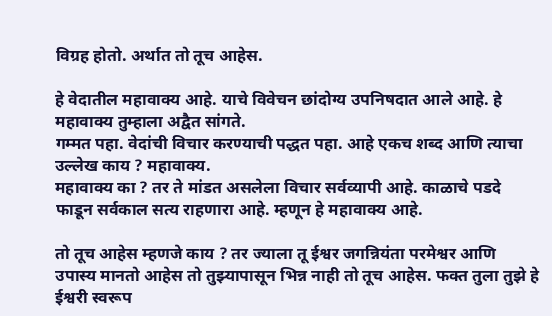विग्रह होतो. अर्थात तो तूच आहेस.

हे वेदातील महावाक्य आहे. याचे विवेचन छांदोग्य उपनिषदात आले आहे. हे महावाक्य तुम्हाला अद्वैत सांगते.
गम्मत पहा. वेदांची विचार करण्याची पद्धत पहा. आहे एकच शब्द आणि त्याचा उल्लेख काय ? महावाक्य.
महावाक्य का ? तर ते मांडत असलेला विचार सर्वव्यापी आहे. काळाचे पडदे फाडून सर्वकाल सत्य राहणारा आहे. म्हणून हे महावाक्य आहे.

तो तूच आहेस म्हणजे काय ? तर ज्याला तू ईश्वर जगन्नियंता परमेश्वर आणि उपास्य मानतो आहेस तो तुझ्यापासून भिन्न नाही तो तूच आहेस. फक्त तुला तुझे हे ईश्वरी स्वरूप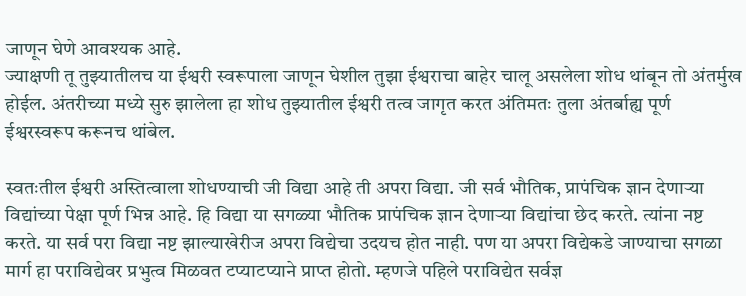जाणून घेणे आवश्यक आहे.
ज्याक्षणी तू तुझ्यातीलच या ईश्वरी स्वरूपाला जाणून घेशील तुझा ईश्वराचा बाहेर चालू असलेला शोध थांबून तो अंतर्मुख होईल. अंतरीच्या मध्ये सुरु झालेला हा शोध तुझ्यातील ईश्वरी तत्व जागृत करत अंतिमतः तुला अंतर्बाह्य पूर्ण ईश्वरस्वरूप करूनच थांबेल.

स्वतःतील ईश्वरी अस्तित्वाला शोधण्याची जी विद्या आहे ती अपरा विद्या. जी सर्व भौतिक, प्रापंचिक ज्ञान देणाऱ्या विद्यांच्या पेक्षा पूर्ण भिन्न आहे. हि विद्या या सगळ्या भौतिक प्रापंचिक ज्ञान देणाऱ्या विद्यांचा छेद करते. त्यांना नष्ट करते. या सर्व परा विद्या नष्ट झाल्याखेरीज अपरा विद्येचा उदयच होत नाही. पण या अपरा विद्येकडे जाण्याचा सगळा मार्ग हा पराविद्येवर प्रभुत्व मिळवत टप्याटप्याने प्राप्त होतो. म्हणजे पहिले पराविद्येत सर्वज्ञ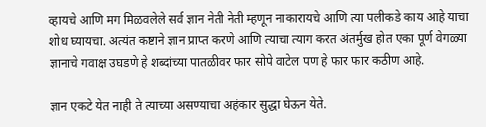व्हायचे आणि मग मिळवलेले सर्व ज्ञान नेती नेती म्हणून नाकारायचे आणि त्या पलीकडे काय आहे याचा शोध घ्यायचा. अत्यंत कष्टाने ज्ञान प्राप्त करणे आणि त्याचा त्याग करत अंतर्मुख होत एका पूर्ण वेगळ्या ज्ञानाचे गवाक्ष उघडणे हे शब्दांच्या पातळीवर फार सोपे वाटेल पण हे फार फार कठीण आहे.

ज्ञान एकटे येत नाही ते त्याच्या असण्याचा अहंकार सुद्धा घेऊन येते.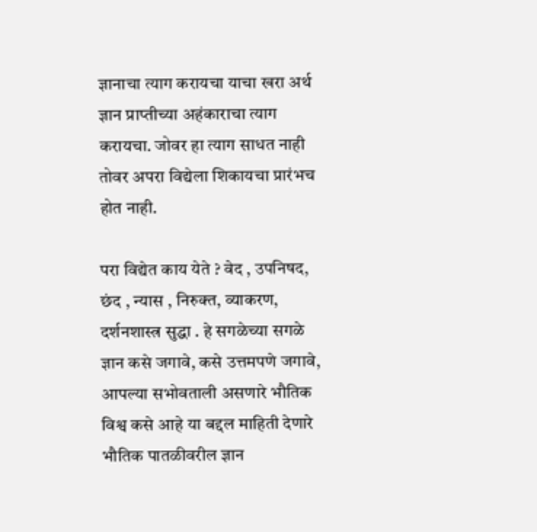ज्ञानाचा त्याग करायचा याचा खरा अर्थ ज्ञान प्राप्तीच्या अहंकाराचा त्याग करायचा. जोवर हा त्याग साधत नाही तोवर अपरा विद्येला शिकायचा प्रारंभच होत नाही.

परा विद्येत काय येते ? वेद , उपनिषद, छंद , न्यास , निरुक्त, व्याकरण, दर्शनशास्त्र सुद्धा . हे सगळेच्या सगळे ज्ञान कसे जगावे, कसे उत्तमपणे जगावे, आपल्या सभोवताली असणारे भौतिक विश्व कसे आहे या बद्दल माहिती देणारे भौतिक पातळीवरील ज्ञान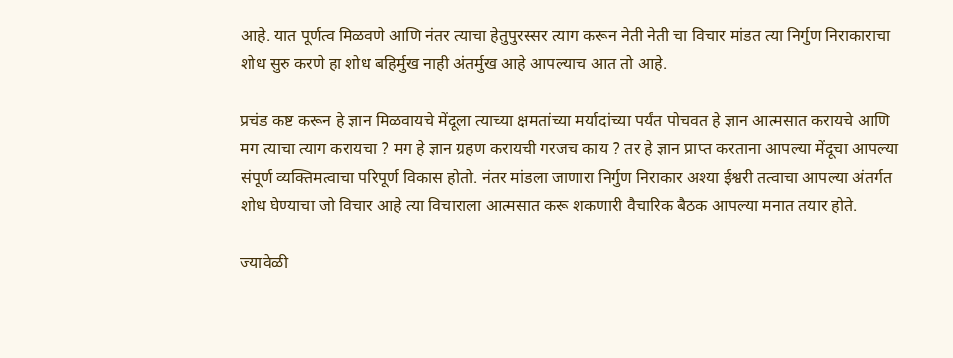आहे. यात पूर्णत्व मिळवणे आणि नंतर त्याचा हेतुपुरस्सर त्याग करून नेती नेती चा विचार मांडत त्या निर्गुण निराकाराचा शोध सुरु करणे हा शोध बहिर्मुख नाही अंतर्मुख आहे आपल्याच आत तो आहे.

प्रचंड कष्ट करून हे ज्ञान मिळवायचे मेंदूला त्याच्या क्षमतांच्या मर्यादांच्या पर्यंत पोचवत हे ज्ञान आत्मसात करायचे आणि मग त्याचा त्याग करायचा ? मग हे ज्ञान ग्रहण करायची गरजच काय ? तर हे ज्ञान प्राप्त करताना आपल्या मेंदूचा आपल्या  संपूर्ण व्यक्तिमत्वाचा परिपूर्ण विकास होतो. नंतर मांडला जाणारा निर्गुण निराकार अश्या ईश्वरी तत्वाचा आपल्या अंतर्गत शोध घेण्याचा जो विचार आहे त्या विचाराला आत्मसात करू शकणारी वैचारिक बैठक आपल्या मनात तयार होते.

ज्यावेळी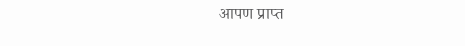आपण प्राप्त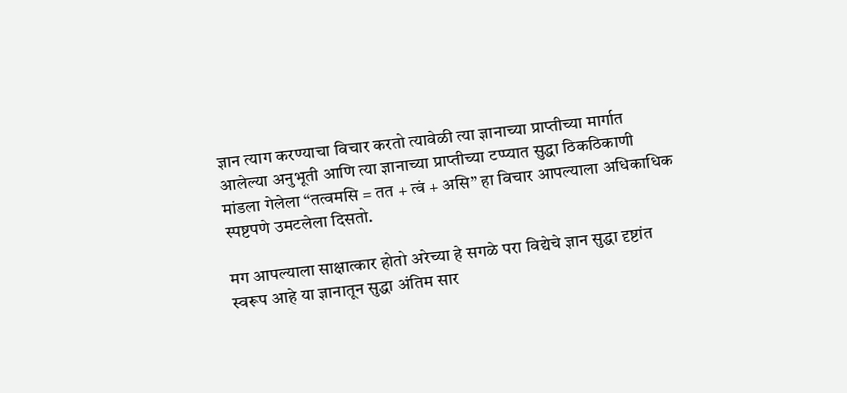ज्ञान त्याग करण्याचा विचार करतो त्यावेळी त्या ज्ञानाच्या प्राप्तीच्या मार्गात आलेल्या अनुभूती आणि त्या ज्ञानाच्या प्राप्तीच्या टप्प्यात सुद्धा ठिकठिकाणी मांडला गेलेला “तत्वमसि = तत + त्वं + असि” हा विचार आपल्याला अधिकाधिक स्पष्टपणे उमटलेला दिसतो.

मग आपल्याला साक्षात्कार होतो अरेच्या हे सगळे परा विद्येचे ज्ञान सुद्धा दृष्टांत स्वरूप आहे या ज्ञानातून सुद्धा अंतिम सार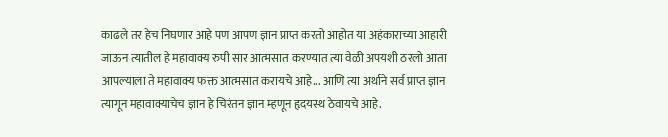काढले तर हेच निघणार आहे पण आपण ज्ञान प्राप्त करतो आहोत या अहंकाराच्या आहारी जाऊन त्यातील हे महावाक्य रुपी सार आत्मसात करण्यात त्या वेळी अपयशी ठरलो आता आपल्याला ते महावाक्य फक्त आत्मसात करायचे आहे... आणि त्या अर्थाने सर्व प्राप्त ज्ञान त्यागून महावाक्याचेच ज्ञान हे चिरंतन ज्ञान म्हणून हृदयस्थ ठेवायचे आहे.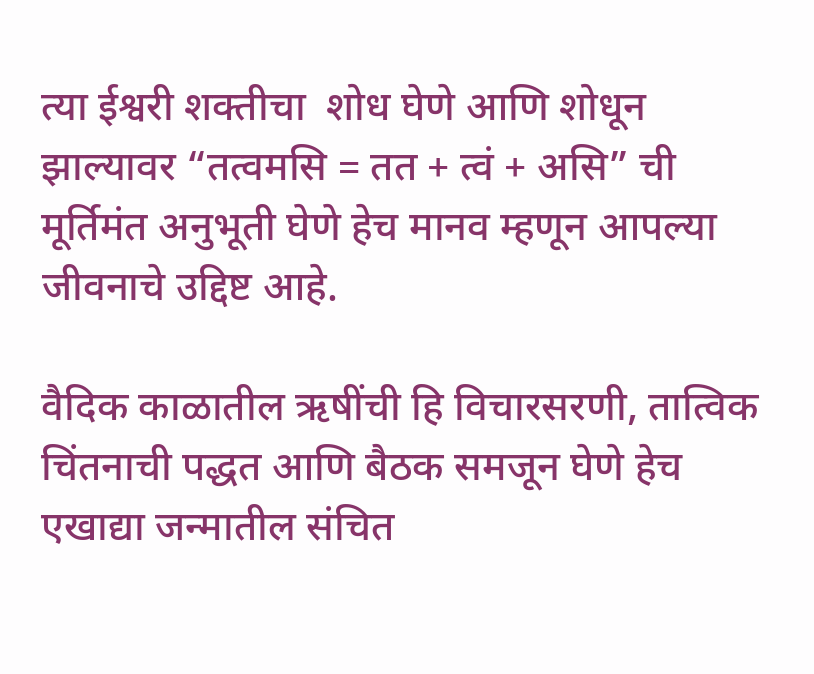त्या ईश्वरी शक्तीचा  शोध घेणे आणि शोधून झाल्यावर “तत्वमसि = तत + त्वं + असि” ची मूर्तिमंत अनुभूती घेणे हेच मानव म्हणून आपल्या जीवनाचे उद्दिष्ट आहे.

वैदिक काळातील ऋषींची हि विचारसरणी, तात्विक चिंतनाची पद्धत आणि बैठक समजून घेणे हेच एखाद्या जन्मातील संचित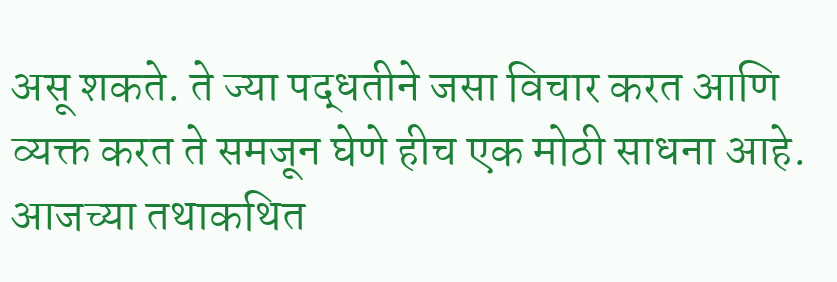असू शकते. ते ज्या पद्धतीने जसा विचार करत आणि व्यक्त करत ते समजून घेणे हीच एक मोठी साधना आहे. आजच्या तथाकथित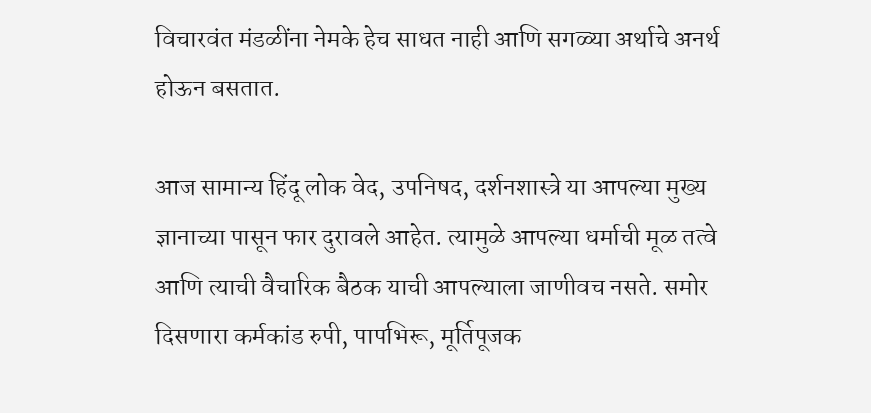विचारवंत मंडळींना नेमके हेच साधत नाही आणि सगळ्या अर्थाचे अनर्थ होऊन बसतात.

आज सामान्य हिंदू लोक वेद, उपनिषद, दर्शनशास्त्रे या आपल्या मुख्य ज्ञानाच्या पासून फार दुरावले आहेत. त्यामुळे आपल्या धर्माची मूळ तत्वे आणि त्याची वैचारिक बैठक याची आपल्याला जाणीवच नसते. समोर दिसणारा कर्मकांड रुपी, पापभिरू, मूर्तिपूजक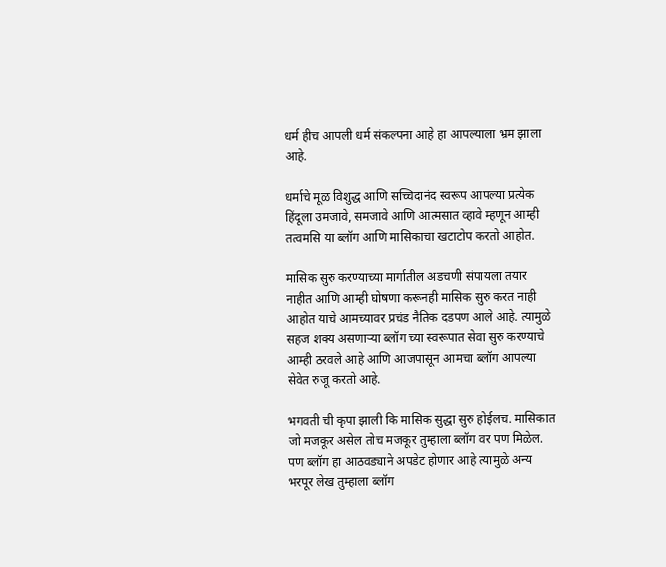धर्म हीच आपली धर्म संकल्पना आहे हा आपल्याला भ्रम झाला आहे.

धर्माचे मूळ विशुद्ध आणि सच्चिदानंद स्वरूप आपल्या प्रत्येक हिंदूला उमजावे, समजावे आणि आत्मसात व्हावे म्हणून आम्ही तत्वमसि या ब्लॉग आणि मासिकाचा खटाटोप करतो आहोत.

मासिक सुरु करण्याच्या मार्गातील अडचणी संपायला तयार नाहीत आणि आम्ही घोषणा करूनही मासिक सुरु करत नाही आहोत याचे आमच्यावर प्रचंड नैतिक दडपण आले आहे. त्यामुळे सहज शक्य असणाऱ्या ब्लॉग च्या स्वरूपात सेवा सुरु करण्याचे आम्ही ठरवले आहे आणि आजपासून आमचा ब्लॉग आपल्या सेवेत रुजू करतो आहे.

भगवती ची कृपा झाली कि मासिक सुद्धा सुरु होईलच. मासिकात जो मजकूर असेल तोच मजकूर तुम्हाला ब्लॉग वर पण मिळेल. पण ब्लॉग हा आठवड्याने अपडेट होणार आहे त्यामुळे अन्य भरपूर लेख तुम्हाला ब्लॉग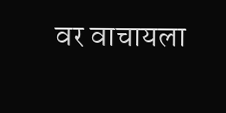वर वाचायला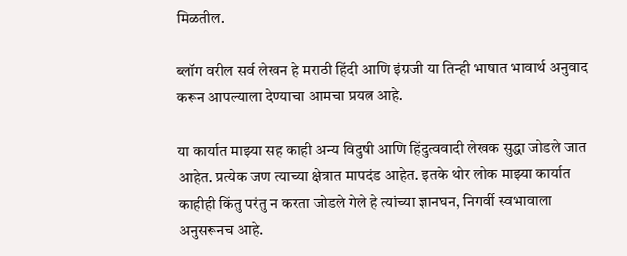मिळतील.

ब्लॉग वरील सर्व लेखन हे मराठी हिंदी आणि इंग्रजी या तिन्ही भाषात भावार्थ अनुवाद करून आपल्याला देण्याचा आमचा प्रयत्न आहे.

या कार्यात माझ्या सह काही अन्य विदुषी आणि हिंदुत्ववादी लेखक सुद्धा जोडले जात आहेत. प्रत्येक जण त्याच्या क्षेत्रात मापदंड आहेत. इतके थोर लोक माझ्या कार्यात काहीही किंतु परंतु न करता जोडले गेले हे त्यांच्या ज्ञानघन, निगर्वी स्वभावाला अनुसरूनच आहे.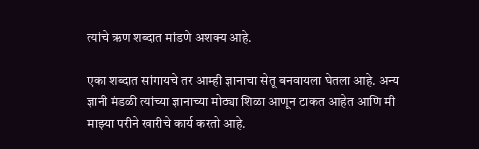त्यांचे ऋण शब्दात मांडणे अशक्य आहे.

एका शब्दात सांगायचे तर आम्ही ज्ञानाचा सेतू बनवायला घेतला आहे. अन्य ज्ञानी मंडळी त्यांच्या ज्ञानाच्या मोठ्या शिळा आणून टाकत आहेत आणि मी माझ्या परीने खारीचे कार्य करतो आहे.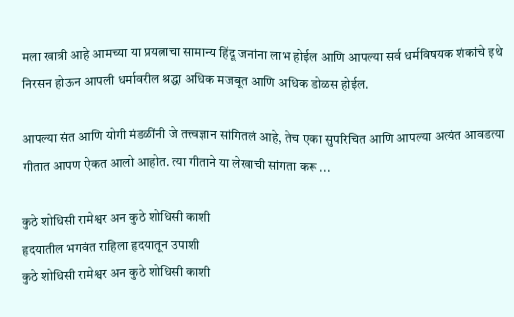मला खात्री आहे आमच्या या प्रयत्नाचा सामान्य हिंदू जनांना लाभ होईल आणि आपल्या सर्व धर्मविषयक शंकांचे इथे निरसन होऊन आपली धर्मावरील श्रद्धा अधिक मजबूत आणि अधिक डोळस होईल.

आपल्या संत आणि योगी मंडळींनी जे तत्त्वज्ञान सांगितलं आहे, तेच एका सुपरिचित आणि आपल्या अत्यंत आवडत्या गीतात आपण ऐकत आलो आहोत. त्या गीताने या लेखाची सांगता करू ...

कुठे शोधिसी रामेश्वर अन कुठे शोधिसी काशी
हृदयातील भगवंत राहिला हृदयातून उपाशी
कुठे शोधिसी रामेश्वर अन कुठे शोधिसी काशी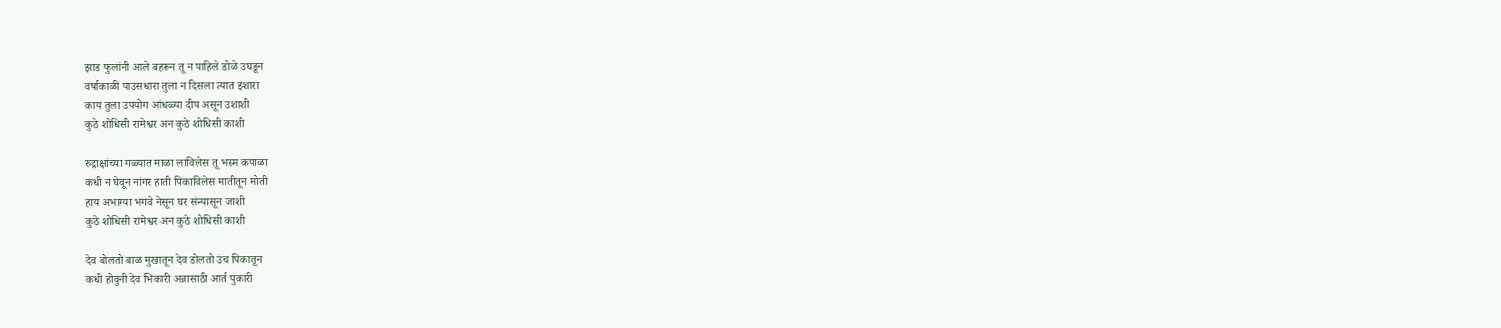झाड फुलांनी आले बहरून तू न पाहिले डोळे उघडून
वर्षाकाळी पाउसधारा तुला न दिसला त्यात इशारा
काय तुला उपयोग आंधळ्या दीप असून उशाशी
कुठे शोधिसी रामेश्वर अन कुठे शोधिसी काशी

रुद्राक्षांच्या गळ्यात माळा लाविलेस तू भस्म कपाळा
कधी न घेवून नांगर हाती पिकाविलेस मातीतून मोती
हाय अभाग्या भगवे नेसून घर संन्यासून जाशी
कुठे शोधिसी रामेश्वर अन कुठे शोधिसी काशी

देव बोलतो बाळ मुखातून देव डोलतो उंच पिकातून
कधी होवुनी देव भिकारी अन्नासाठी आर्त पुकारी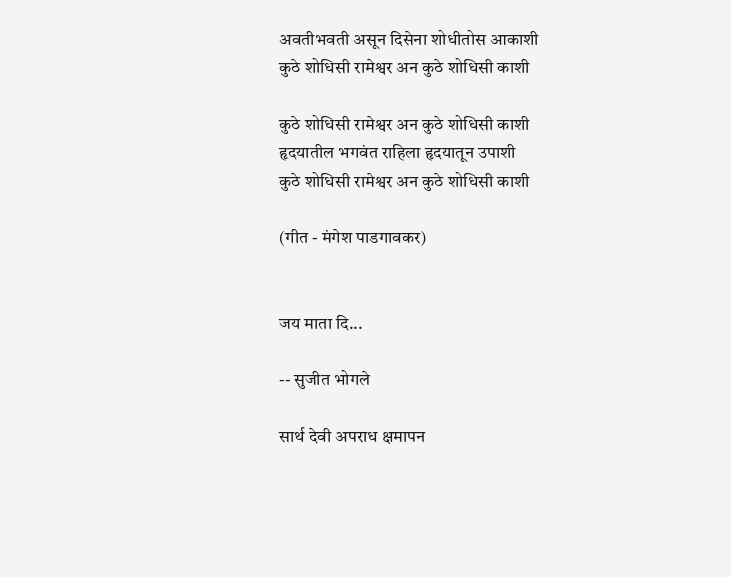अवतीभवती असून दिसेना शोधीतोस आकाशी
कुठे शोधिसी रामेश्वर अन कुठे शोधिसी काशी

कुठे शोधिसी रामेश्वर अन कुठे शोधिसी काशी
हृदयातील भगवंत राहिला हृदयातून उपाशी
कुठे शोधिसी रामेश्वर अन कुठे शोधिसी काशी

(गीत - मंगेश पाडगावकर)


जय माता दि...

-- सुजीत भोगले

सार्थ देवी अपराध क्षमापन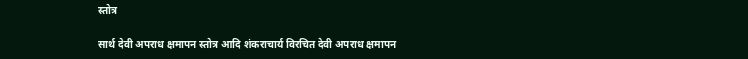स्तोत्र

सार्थ देवी अपराध क्षमापन स्तोत्र आदि शंकराचार्य विरचित देवी अपराध क्षमापन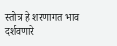स्तोत्र हे शरणागत भाव दर्शवणारे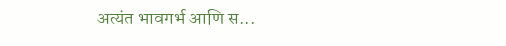अत्यंत भावगर्भ आणि स...